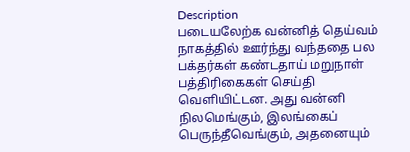Description
படையலேற்க வன்னித் தெய்வம் நாகத்தில் ஊர்ந்து வந்ததை பல பக்தர்கள் கண்டதாய் மறுநாள் பத்திரிகைகள் செய்தி வெளியிட்டன. அது வன்னி நிலமெங்கும், இலங்கைப் பெருந்தீவெங்கும், அதனையும்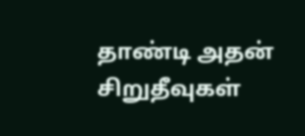தாண்டி அதன் சிறுதீவுகள்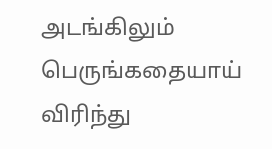அடங்கிலும் பெருங்கதையாய் விரிந்து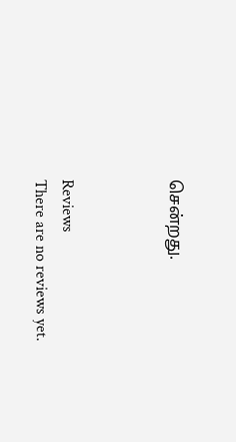சென்றது.



Reviews
There are no reviews yet.